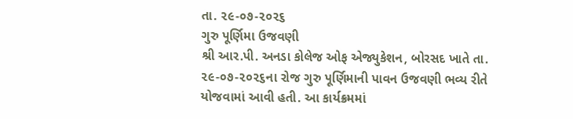તા. ૨૯-૦૭-૨૦૨૬
ગુરુ પૂર્ણિમા ઉજવણી
શ્રી આર.પી. અનડા કોલેજ ઓફ એજ્યુકેશન, બોરસદ ખાતે તા. ૨૯-૦૭-૨૦૨૬ના રોજ ગુરુ પૂર્ણિમાની પાવન ઉજવણી ભવ્ય રીતે યોજવામાં આવી હતી. આ કાર્યક્રમમાં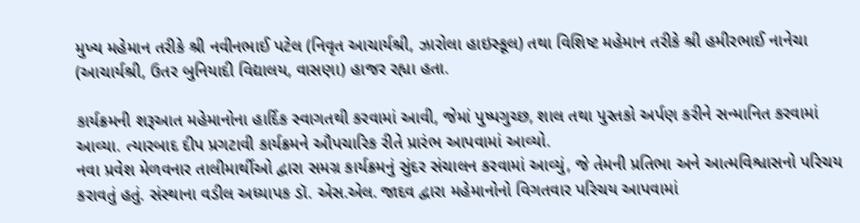મુખ્ય મહેમાન તરીકે શ્રી નવીનભાઈ પટેલ (નિવૃત આચાર્યશ્રી, ઝારોલા હાઇસ્કૂલ) તથા વિશિષ્ટ મહેમાન તરીકે શ્રી હમીરભાઈ નાનેચા (આચાર્યશ્રી, ઉતર બુનિયાદી વિદ્યાલય, વાસણા) હાજર રહ્યા હતા.

કાર્યક્રમની શરૂઆત મહેમાનોના હાર્દિક સ્વાગતથી કરવામાં આવી, જેમાં પુષ્પગુચ્છ, શાલ તથા પુસ્તકો અર્પણ કરીને સન્માનિત કરવામાં આવ્યા. ત્યારબાદ દીપ પ્રગટાવી કાર્યક્રમને ઔપચારિક રીતે પ્રારંભ આપવામાં આવ્યો.
નવા પ્રવેશ મેળવનાર તાલીમાર્થીઓ દ્વારા સમગ્ર કાર્યક્રમનું સુંદર સંચાલન કરવામાં આવ્યું, જે તેમની પ્રતિભા અને આત્મવિશ્વાસનો પરિચય કરાવતું હતું. સંસ્થાના વડીલ અધ્યાપક ડૉ. એસ.એલ. જાદવ દ્વારા મહેમાનોનો વિગતવાર પરિચય આપવામાં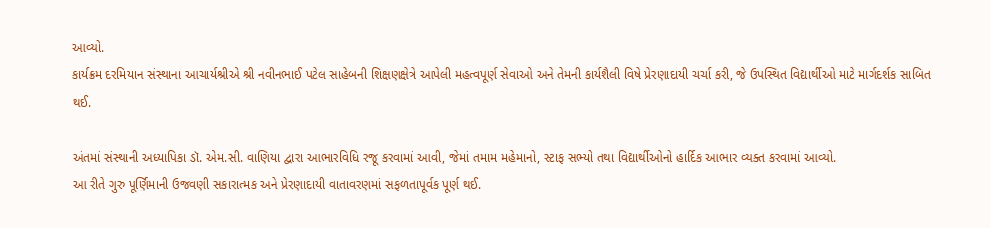આવ્યો.
કાર્યક્રમ દરમિયાન સંસ્થાના આચાર્યશ્રીએ શ્રી નવીનભાઈ પટેલ સાહેબની શિક્ષણક્ષેત્રે આપેલી મહત્વપૂર્ણ સેવાઓ અને તેમની કાર્યશૈલી વિષે પ્રેરણાદાયી ચર્ચા કરી, જે ઉપસ્થિત વિદ્યાર્થીઓ માટે માર્ગદર્શક સાબિત થઈ.

અંતમાં સંસ્થાની અધ્યાપિકા ડૉ. એમ.સી. વાણિયા દ્વારા આભારવિધિ રજૂ કરવામાં આવી, જેમાં તમામ મહેમાનો, સ્ટાફ સભ્યો તથા વિદ્યાર્થીઓનો હાર્દિક આભાર વ્યક્ત કરવામાં આવ્યો.
આ રીતે ગુરુ પૂર્ણિમાની ઉજવણી સકારાત્મક અને પ્રેરણાદાયી વાતાવરણમાં સફળતાપૂર્વક પૂર્ણ થઈ.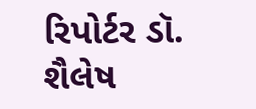રિપોર્ટર ડૉ. શૈલેષ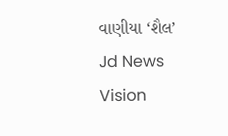વાણીયા ‘શૈલ’
Jd News Vision